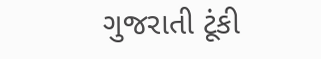ગુજરાતી ટૂંકી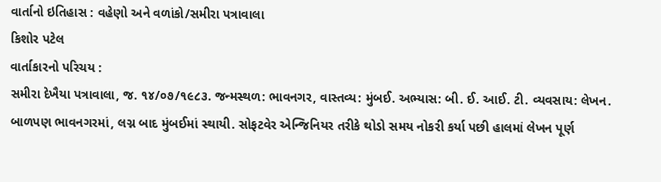વાર્તાનો ઇતિહાસ : વહેણો અને વળાંકો/સમીરા પત્રાવાલા
કિશોર પટેલ
વાર્તાકારનો પરિચય :
સમીરા દેખૈયા પત્રાવાલા, જ. ૧૪/૦૭/૧૯૮૩. જન્મસ્થળ: ભાવનગર, વાસ્તવ્ય: મુંબઈ. અભ્યાસ: બી. ઈ. આઈ. ટી. વ્યવસાય: લેખન. બાળપણ ભાવનગરમાં, લગ્ન બાદ મુંબઈમાં સ્થાયી. સોફટવેર એન્જિનિયર તરીકે થોડો સમય નોકરી કર્યા પછી હાલમાં લેખન પૂર્ણ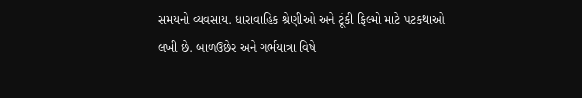સમયનો વ્યવસાય. ધારાવાહિક શ્રેણીઓ અને ટૂંકી ફિલ્મો માટે પટકથાઓ લખી છે. બાળઉછેર અને ગર્ભયાત્રા વિષે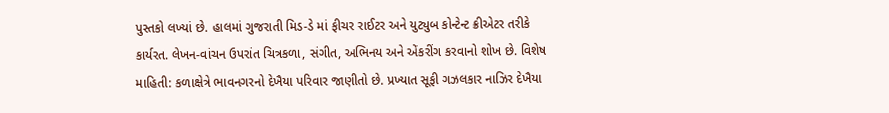પુસ્તકો લખ્યાં છે. હાલમાં ગુજરાતી મિડ-ડે માં ફીચર રાઈટર અને યુટ્યુબ કોન્ટેન્ટ ક્રીએટર તરીકે કાર્યરત. લેખન-વાંચન ઉપરાંત ચિત્રકળા, સંગીત, અભિનય અને એંકરીંગ કરવાનો શોખ છે. વિશેષ માહિતી: કળાક્ષેત્રે ભાવનગરનો દેખૈયા પરિવાર જાણીતો છે. પ્રખ્યાત સૂફી ગઝલકાર નાઝિર દેખૈયા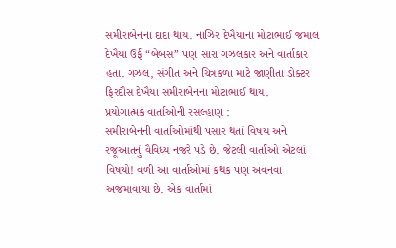સમીરાબેનના દાદા થાય. નાઝિર દેખૈયાના મોટાભાઈ જમાલ દેખૈયા ઉર્ફ “બેબસ” પણ સારા ગઝલકાર અને વાર્તાકાર હતા. ગઝલ, સંગીત અને ચિત્રકળા માટે જાણીતા ડોક્ટર ફિરદૌસ દેખૈયા સમીરાબેનના મોટાભાઈ થાય.
પ્રયોગાત્મક વાર્તાઓની રસલ્હાણ :
સમીરાબેનની વાર્તાઓમાંથી પસાર થતાં વિષય અને રજૂઆતનું વૈવિધ્ય નજરે પડે છે. જેટલી વાર્તાઓ એટલાં વિષયો! વળી આ વાર્તાઓમાં કથક પણ અવનવા અજમાવાયા છે. એક વાર્તામાં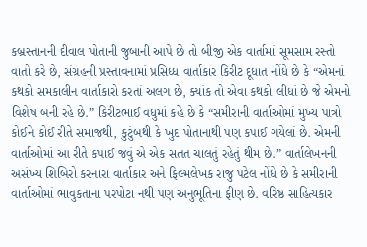કબ્રસ્તાનની દીવાલ પોતાની જુબાની આપે છે તો બીજી એક વાર્તામાં સૂમસામ રસ્તો વાતો કરે છે, સંગ્રહની પ્રસ્તાવનામાં પ્રસિધ્ધ વાર્તાકાર કિરીટ દૂધાત નોંધે છે કે “એમનાં કથકો સમકાલીન વાર્તાકારો કરતાં અલગ છે, ક્યાંક તો એવા કથકો લીધાં છે જે એમનો વિશેષ બની રહે છે.” કિરીટભાઈ વધુમાં કહે છે કે “સમીરાની વાર્તાઓમાં મુખ્ય પાત્રો કોઈને કોઈ રીતે સમાજથી, કુટુંબથી કે ખુદ પોતાનાથી પણ કપાઈ ગયેલાં છે. એમની વાર્તાઓમાં આ રીતે કપાઈ જવું એ એક સતત ચાલતું રહેતું થીમ છે.” વાર્તાલેખનની અસંખ્ય શિબિરો કરનારા વાર્તાકાર અને ફિલ્મલેખક રાજુ પટેલ નોંધે છે કે સમીરાની વાર્તાઓમાં ભાવુકતાના પરપોટા નથી પણ અનુભૂતિના ફીણ છે. વરિષ્ઠ સાહિત્યકાર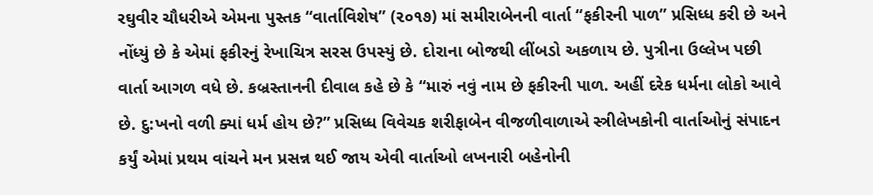રઘુવીર ચૌધરીએ એમના પુસ્તક “વાર્તાવિશેષ” (૨૦૧૭) માં સમીરાબેનની વાર્તા “ફકીરની પાળ” પ્રસિધ્ધ કરી છે અને નોંધ્યું છે કે એમાં ફકીરનું રેખાચિત્ર સરસ ઉપસ્યું છે. દોરાના બોજથી લીંબડો અકળાય છે. પુત્રીના ઉલ્લેખ પછી વાર્તા આગળ વધે છે. કબ્રસ્તાનની દીવાલ કહે છે કે “મારું નવું નામ છે ફકીરની પાળ. અહીં દરેક ધર્મના લોકો આવે છે. દુ:ખનો વળી ક્યાં ધર્મ હોય છે?” પ્રસિધ્ધ વિવેચક શરીફાબેન વીજળીવાળાએ સ્ત્રીલેખકોની વાર્તાઓનું સંપાદન કર્યું એમાં પ્રથમ વાંચને મન પ્રસન્ન થઈ જાય એવી વાર્તાઓ લખનારી બહેનોની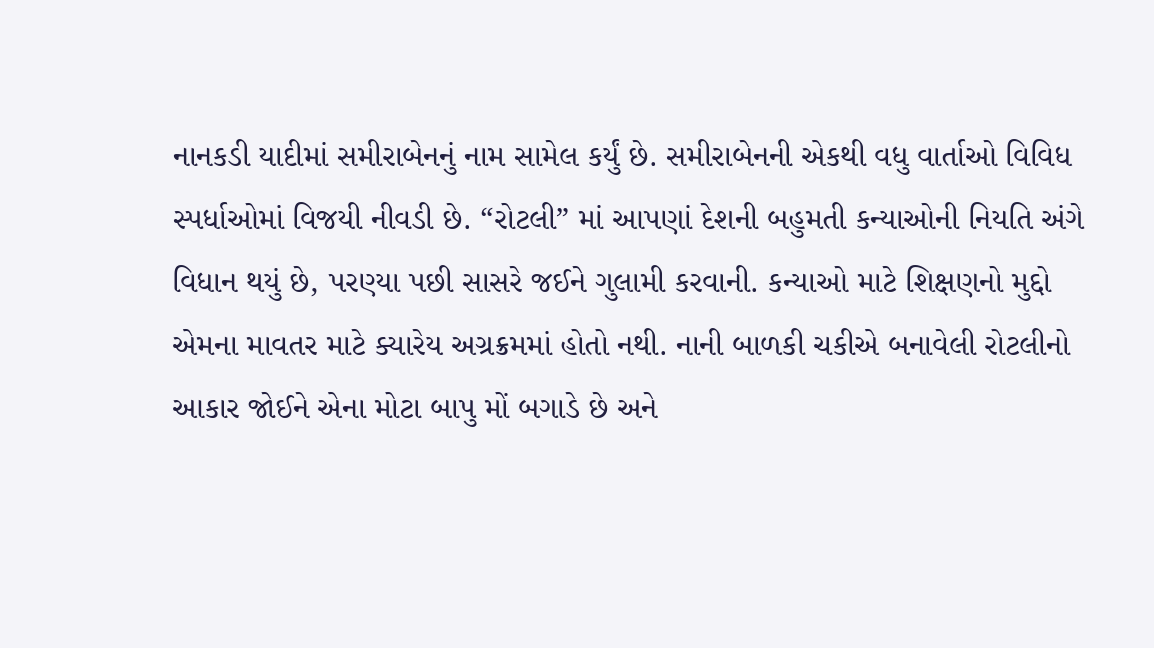નાનકડી યાદીમાં સમીરાબેનનું નામ સામેલ કર્યું છે. સમીરાબેનની એકથી વધુ વાર્તાઓ વિવિધ સ્પર્ધાઓમાં વિજયી નીવડી છે. “રોટલી” માં આપણાં દેશની બહુમતી કન્યાઓની નિયતિ અંગે વિધાન થયું છે, પરણ્યા પછી સાસરે જઈને ગુલામી કરવાની. કન્યાઓ માટે શિક્ષણનો મુદ્દો એમના માવતર માટે ક્યારેય અગ્રક્રમમાં હોતો નથી. નાની બાળકી ચકીએ બનાવેલી રોટલીનો આકાર જોઈને એના મોટા બાપુ મોં બગાડે છે અને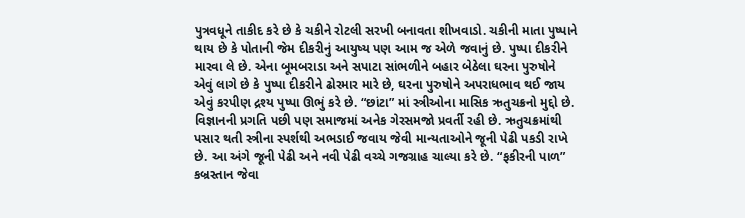પુત્રવધૂને તાકીદ કરે છે કે ચકીને રોટલી સરખી બનાવતા શીખવાડો. ચકીની માતા પુષ્પાને થાય છે કે પોતાની જેમ દીકરીનું આયુષ્ય પણ આમ જ એળે જવાનું છે. પુષ્પા દીકરીને મારવા લે છે. એના બૂમબરાડા અને સપાટા સાંભળીને બહાર બેઠેલા ઘરના પુરુષોને એવું લાગે છે કે પુષ્પા દીકરીને ઢોરમાર મારે છે, ઘરના પુરુષોને અપરાધભાવ થઈ જાય એવું કરપીણ દ્રશ્ય પુષ્પા ઊભું કરે છે. “છાંટા” માં સ્ત્રીઓના માસિક ઋતુચક્રનો મુદ્દો છે. વિજ્ઞાનની પ્રગતિ પછી પણ સમાજમાં અનેક ગેરસમજો પ્રવર્તી રહી છે. ઋતુચક્રમાંથી પસાર થતી સ્ત્રીના સ્પર્શથી અભડાઈ જવાય જેવી માન્યતાઓને જૂની પેઢી પકડી રાખે છે. આ અંગે જૂની પેઢી અને નવી પેઢી વચ્ચે ગજગ્રાહ ચાલ્યા કરે છે. “ફકીરની પાળ” કબ્રસ્તાન જેવા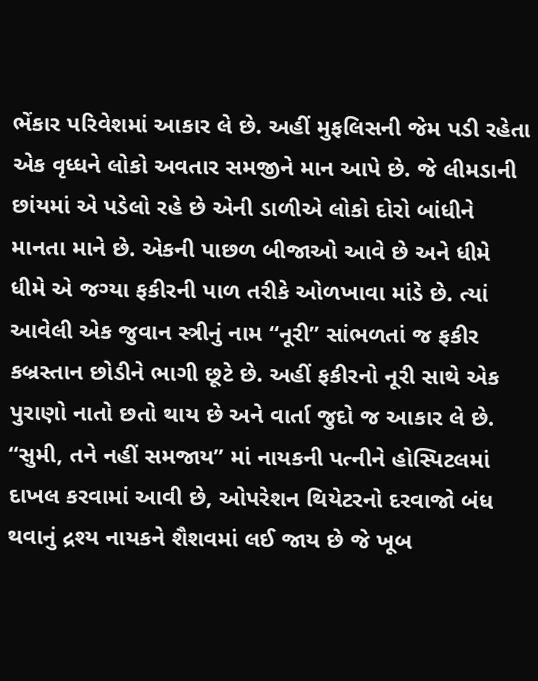ભેંકાર પરિવેશમાં આકાર લે છે. અહીં મુફલિસની જેમ પડી રહેતા એક વૃધ્ધને લોકો અવતાર સમજીને માન આપે છે. જે લીમડાની છાંયમાં એ પડેલો રહે છે એની ડાળીએ લોકો દોરો બાંધીને માનતા માને છે. એકની પાછળ બીજાઓ આવે છે અને ધીમે ધીમે એ જગ્યા ફકીરની પાળ તરીકે ઓળખાવા માંડે છે. ત્યાં આવેલી એક જુવાન સ્ત્રીનું નામ “નૂરી” સાંભળતાં જ ફકીર કબ્રસ્તાન છોડીને ભાગી છૂટે છે. અહીં ફકીરનો નૂરી સાથે એક પુરાણો નાતો છતો થાય છે અને વાર્તા જુદો જ આકાર લે છે. “સુમી, તને નહીં સમજાય” માં નાયકની પત્નીને હોસ્પિટલમાં દાખલ કરવામાં આવી છે, ઓપરેશન થિયેટરનો દરવાજો બંધ થવાનું દ્રશ્ય નાયકને શૈશવમાં લઈ જાય છે જે ખૂબ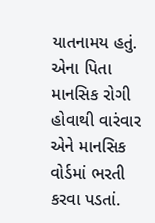યાતનામય હતું. એના પિતા માનસિક રોગી હોવાથી વારંવાર એને માનસિક વોર્ડમાં ભરતી કરવા પડતાં.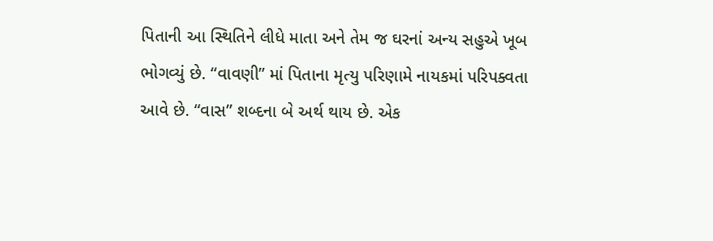પિતાની આ સ્થિતિને લીધે માતા અને તેમ જ ઘરનાં અન્ય સહુએ ખૂબ ભોગવ્યું છે. “વાવણી” માં પિતાના મૃત્યુ પરિણામે નાયકમાં પરિપક્વતા આવે છે. “વાસ” શબ્દના બે અર્થ થાય છે. એક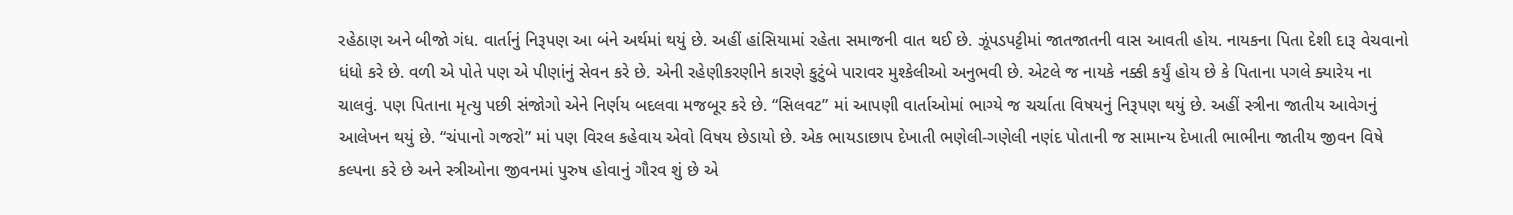રહેઠાણ અને બીજો ગંધ. વાર્તાનું નિરૂપણ આ બંને અર્થમાં થયું છે. અહીં હાંસિયામાં રહેતા સમાજની વાત થઈ છે. ઝૂંપડપટ્ટીમાં જાતજાતની વાસ આવતી હોય. નાયકના પિતા દેશી દારૂ વેચવાનો ધંધો કરે છે. વળી એ પોતે પણ એ પીણાંનું સેવન કરે છે. એની રહેણીકરણીને કારણે કુટુંબે પારાવર મુશ્કેલીઓ અનુભવી છે. એટલે જ નાયકે નક્કી કર્યું હોય છે કે પિતાના પગલે ક્યારેય ના ચાલવું. પણ પિતાના મૃત્યુ પછી સંજોગો એને નિર્ણય બદલવા મજબૂર કરે છે. “સિલવટ” માં આપણી વાર્તાઓમાં ભાગ્યે જ ચર્ચાતા વિષયનું નિરૂપણ થયું છે. અહીં સ્ત્રીના જાતીય આવેગનું આલેખન થયું છે. “ચંપાનો ગજરો” માં પણ વિરલ કહેવાય એવો વિષય છેડાયો છે. એક ભાયડાછાપ દેખાતી ભણેલી-ગણેલી નણંદ પોતાની જ સામાન્ય દેખાતી ભાભીના જાતીય જીવન વિષે કલ્પના કરે છે અને સ્ત્રીઓના જીવનમાં પુરુષ હોવાનું ગૌરવ શું છે એ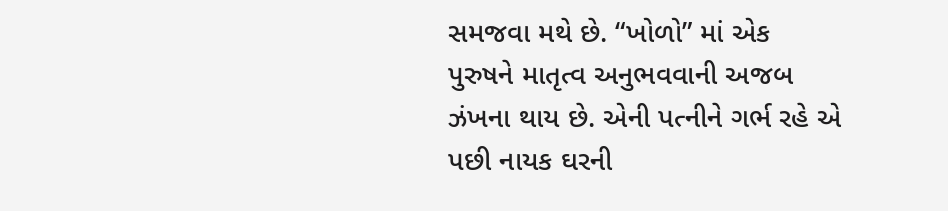સમજવા મથે છે. “ખોળો” માં એક પુરુષને માતૃત્વ અનુભવવાની અજબ ઝંખના થાય છે. એની પત્નીને ગર્ભ રહે એ પછી નાયક ઘરની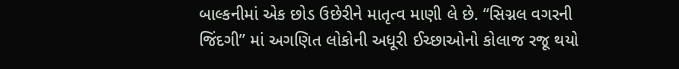બાલ્કનીમાં એક છોડ ઉછેરીને માતૃત્વ માણી લે છે. “સિગ્નલ વગરની જિંદગી” માં અગણિત લોકોની અધૂરી ઈચ્છાઓનો કોલાજ રજૂ થયો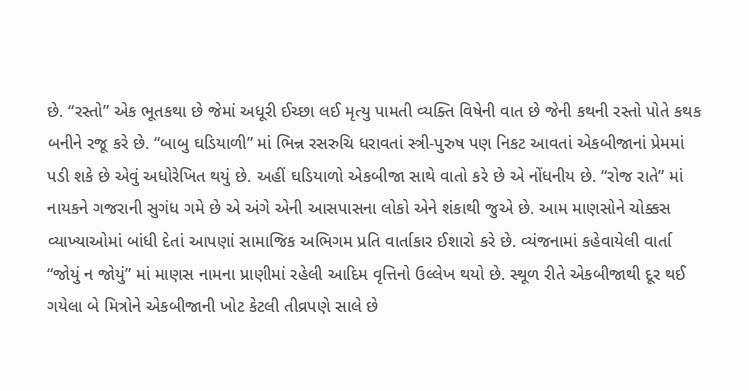છે. “રસ્તો” એક ભૂતકથા છે જેમાં અધૂરી ઈચ્છા લઈ મૃત્યુ પામતી વ્યક્તિ વિષેની વાત છે જેની કથની રસ્તો પોતે કથક બનીને રજૂ કરે છે. “બાબુ ઘડિયાળી” માં ભિન્ન રસરુચિ ધરાવતાં સ્ત્રી-પુરુષ પણ નિકટ આવતાં એકબીજાનાં પ્રેમમાં પડી શકે છે એવું અધોરેખિત થયું છે. અહીં ઘડિયાળો એકબીજા સાથે વાતો કરે છે એ નોંધનીય છે. “રોજ રાતે” માં નાયકને ગજરાની સુગંધ ગમે છે એ અંગે એની આસપાસના લોકો એને શંકાથી જુએ છે. આમ માણસોને ચોક્કસ વ્યાખ્યાઓમાં બાંધી દેતાં આપણાં સામાજિક અભિગમ પ્રતિ વાર્તાકાર ઈશારો કરે છે. વ્યંજનામાં કહેવાયેલી વાર્તા “જોયું ન જોયું” માં માણસ નામના પ્રાણીમાં રહેલી આદિમ વૃત્તિનો ઉલ્લેખ થયો છે. સ્થૂળ રીતે એકબીજાથી દૂર થઈ ગયેલા બે મિત્રોને એકબીજાની ખોટ કેટલી તીવ્રપણે સાલે છે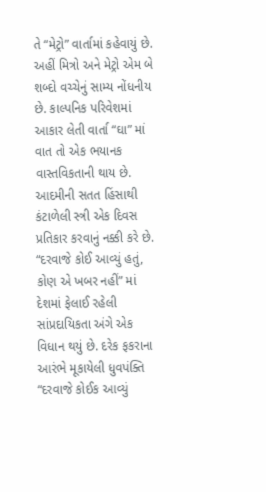તે “મેટ્રો” વાર્તામાં કહેવાયું છે. અહીં મિત્રો અને મેટ્રો એમ બે શબ્દો વચ્ચેનું સામ્ય નોંધનીય છે. કાલ્પનિક પરિવેશમાં આકાર લેતી વાર્તા “ઘા” માં વાત તો એક ભયાનક વાસ્તવિકતાની થાય છે. આદમીની સતત હિંસાથી કંટાળેલી સ્ત્રી એક દિવસ પ્રતિકાર કરવાનું નક્કી કરે છે. “દરવાજે કોઈ આવ્યું હતું, કોણ એ ખબર નહીં” માં દેશમાં ફેલાઈ રહેલી સાંપ્રદાયિકતા અંગે એક વિધાન થયું છે. દરેક ફકરાના આરંભે મૂકાયેલી ધુવપંક્તિ “દરવાજે કોઈક આવ્યું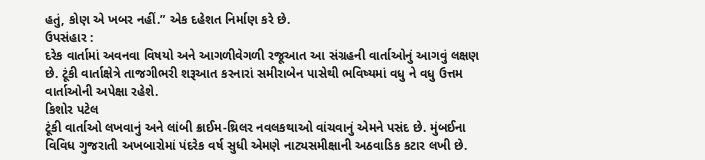હતું, કોણ એ ખબર નહીં.” એક દહેશત નિર્માણ કરે છે.
ઉપસંહાર :
દરેક વાર્તામાં અવનવા વિષયો અને આગળીવેગળી રજૂઆત આ સંગ્રહની વાર્તાઓનું આગવું લક્ષણ છે. ટૂંકી વાર્તાક્ષેત્રે તાજગીભરી શરૂઆત કરનારાં સમીરાબેન પાસેથી ભવિષ્યમાં વધુ ને વધુ ઉત્તમ વાર્તાઓની અપેક્ષા રહેશે.
કિશોર પટેલ
ટૂંકી વાર્તાઓ લખવાનું અને લાંબી ક્રાઈમ-થ્રિલર નવલકથાઓ વાંચવાનું એમને પસંદ છે. મુંબઈના વિવિધ ગુજરાતી અખબારોમાં પંદરેક વર્ષ સુધી એમણે નાટ્યસમીક્ષાની અઠવાડિક કટાર લખી છે.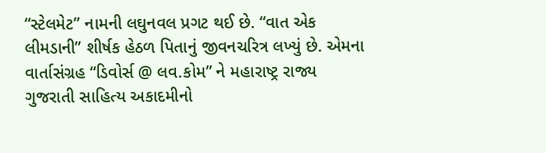“સ્ટેલમેટ” નામની લઘુનવલ પ્રગટ થઈ છે. “વાત એક લીમડાની” શીર્ષક હેઠળ પિતાનું જીવનચરિત્ર લખ્યું છે. એમના વાર્તાસંગ્રહ “ડિવોર્સ @ લવ.કોમ” ને મહારાષ્ટ્ર રાજ્ય ગુજરાતી સાહિત્ય અકાદમીનો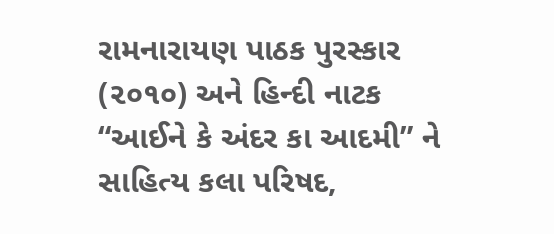રામનારાયણ પાઠક પુરસ્કાર (૨૦૧૦) અને હિન્દી નાટક “આઈને કે અંદર કા આદમી” ને સાહિત્ય કલા પરિષદ,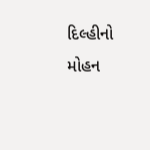દિલ્હીનો મોહન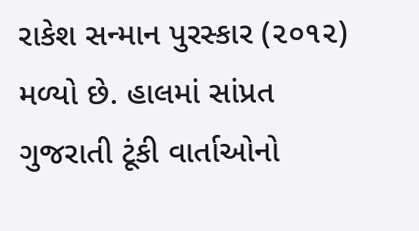રાકેશ સન્માન પુરસ્કાર (૨૦૧૨) મળ્યો છે. હાલમાં સાંપ્રત ગુજરાતી ટૂંકી વાર્તાઓનો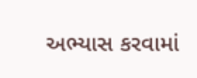અભ્યાસ કરવામાં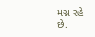મગ્ન રહે છે.